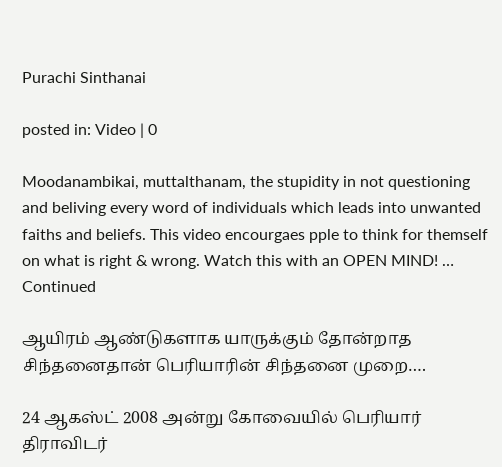Purachi Sinthanai

posted in: Video | 0

Moodanambikai, muttalthanam, the stupidity in not questioning and beliving every word of individuals which leads into unwanted faiths and beliefs. This video encourgaes pple to think for themself on what is right & wrong. Watch this with an OPEN MIND! … Continued

ஆயிரம் ஆண்டுகளாக யாருக்கும் தோன்றாத சிந்தனைதான் பெரியாரின் சிந்தனை முறை….

24 ஆகஸ்ட் 2008 அன்று கோவையில் பெரியார் திராவிடர்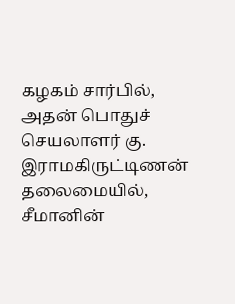கழகம் சார்பில், அதன் பொதுச் செயலாளர் கு. இராமகிருட்டிணன் தலைமையில், சீமானின்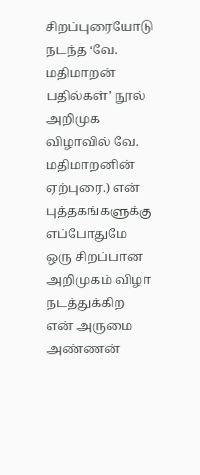சிறப்புரையோடு நடந்த ‘வே. மதிமாறன் பதில்கள்’ நூல் அறிமுக விழாவில் வே. மதிமாறனின் ஏற்புரை.) என் புத்தகங்களுக்கு எப்போதுமே ஒரு சிறப்பான அறிமுகம் விழா நடத்துக்கிற என் அருமை அண்ணன்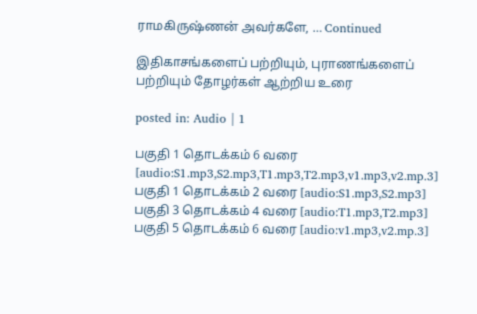ராமகிருஷ்ணன் அவர்களே, … Continued

இதிகாசங்களைப் பற்றியும், புராணங்களைப் பற்றியும் தோழர்கள் ஆற்றிய உரை

posted in: Audio | 1

பகுதி 1 தொடக்கம் 6 வரை [audio:S1.mp3,S2.mp3,T1.mp3,T2.mp3,v1.mp3,v2.mp.3]  பகுதி 1 தொடக்கம் 2 வரை [audio:S1.mp3,S2.mp3] பகுதி 3 தொடக்கம் 4 வரை [audio:T1.mp3,T2.mp3] பகுதி 5 தொடக்கம் 6 வரை [audio:v1.mp3,v2.mp.3]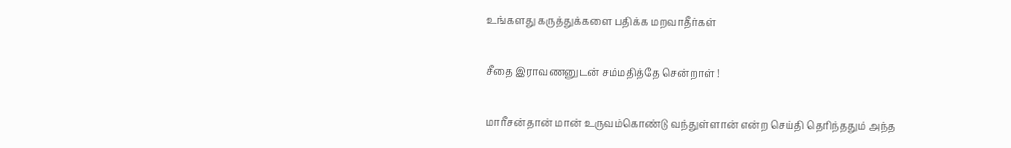உங்களது கருத்துக்களை பதிக்க மறவாதீர்கள்

சீதை இராவணனுடன் சம்மதித்தே சென்றாள் !

மாரீசன்தான் மான் உருவம்கொண்டு வந்துள்ளான் என்ற செய்தி தெரிந்ததும் அந்த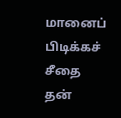மானைப் பிடிக்கச் சீதை தன்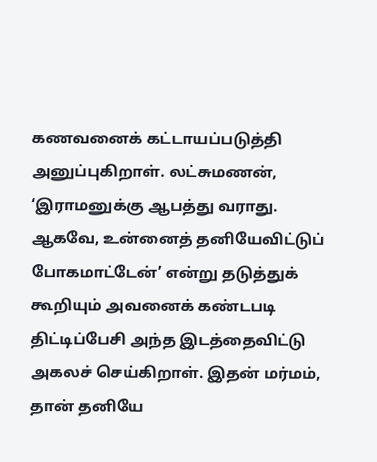கணவனைக் கட்டாயப்படுத்தி அனுப்புகிறாள். லட்சுமணன், ‘இராமனுக்கு ஆபத்து வராது. ஆகவே, உன்னைத் தனியேவிட்டுப் போகமாட்டேன்’ என்று தடுத்துக் கூறியும் அவனைக் கண்டபடி திட்டிப்பேசி அந்த இடத்தைவிட்டு அகலச் செய்கிறாள். இதன் மர்மம், தான் தனியே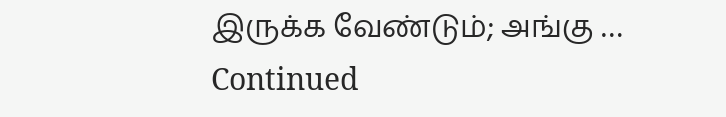இருக்க வேண்டும்; அங்கு … Continued